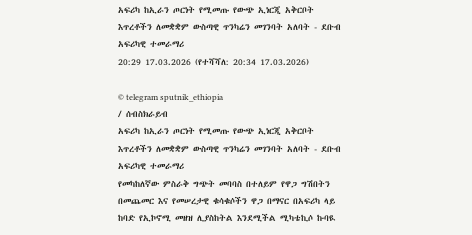አፍሪካ ከኢራን ጦርነት የሚመጡ የውጭ ኢነርጂ አቅርቦት እጥረቶችን ለመቋቋም ውስጣዊ ጥንካሬን መገንባት አለባት - ደቡብ አፍሪካዊ ተመራማሪ
20:29 17.03.2026 (የተሻሻለ: 20:34 17.03.2026)

© telegram sputnik_ethiopia
/ ሰብስክራይብ
አፍሪካ ከኢራን ጦርነት የሚመጡ የውጭ ኢነርጂ አቅርቦት እጥረቶችን ለመቋቋም ውስጣዊ ጥንካሬን መገንባት አለባት - ደቡብ አፍሪካዊ ተመራማሪ
የመካከለኛው ምስራቅ ግጭት መባባስ በተለይም የዋጋ ግሽበትን በመጨመር እና የመሠረታዊ ቁሳቁሶችን ዋጋ በማናር በአፍሪካ ላይ ከባድ የኢኮኖሚ መዘዝ ሊያስከትል እንደሚችል ሚካቴኪሶ ኩባዪ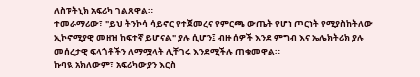ለስፑትኒክ አፍሪካ ገልጸዋል።
ተመራማሪው፣ "ይህ ትንኮሳ ሳይኖር የተጀመረና የምርጫ ውጤት የሆነ ጦርነት የሚያስከትለው ኢኮኖሚያዊ መዘዝ ከፍተኛ ይሆናል" ያሉ ሲሆን፤ ብዙ ሰዎች እንደ ምግብ እና ኤሌክትሪክ ያሉ መሰረታዊ ፍላጎቶችን ለማሟላት ሊቸገሩ እንደሚችሉ ጠቁመዋል።
ኩባዪ አክለውም፣ አፍሪካውያን እርስ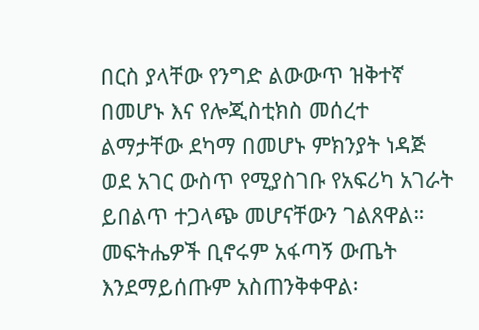በርስ ያላቸው የንግድ ልውውጥ ዝቅተኛ በመሆኑ እና የሎጂስቲክስ መሰረተ ልማታቸው ደካማ በመሆኑ ምክንያት ነዳጅ ወደ አገር ውስጥ የሚያስገቡ የአፍሪካ አገራት ይበልጥ ተጋላጭ መሆናቸውን ገልጸዋል።
መፍትሔዎች ቢኖሩም አፋጣኝ ውጤት እንደማይሰጡም አስጠንቅቀዋል፡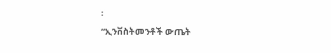፡
“ኢንቨስትመንቶች ውጤት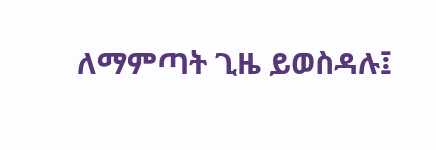ለማምጣት ጊዜ ይወስዳሉ፤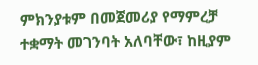ምክንያቱም በመጀመሪያ የማምረቻ ተቋማት መገንባት አለባቸው፣ ከዚያም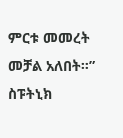ምርቱ መመረት መቻል አለበት።”
ስፑትኒክ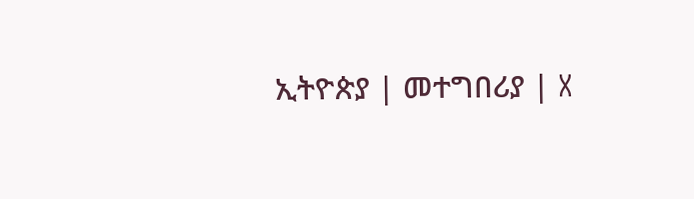ኢትዮጵያ | መተግበሪያ | X